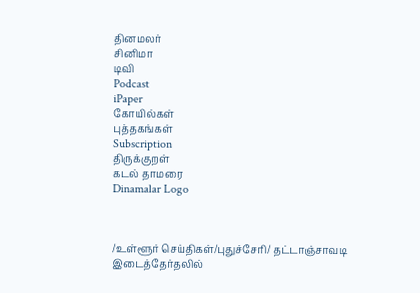தினமலர்
சினிமா
டிவி
Podcast
iPaper
கோயில்கள்
புத்தகங்கள்
Subscription
திருக்குறள்
கடல் தாமரை
Dinamalar Logo



/உள்ளூர் செய்திகள்/புதுச்சேரி/ தட்டாஞ்சாவடி இடைத்தேர்தலில்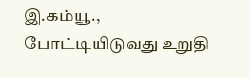இ.கம்யூ., போட்டியிடுவது உறுதி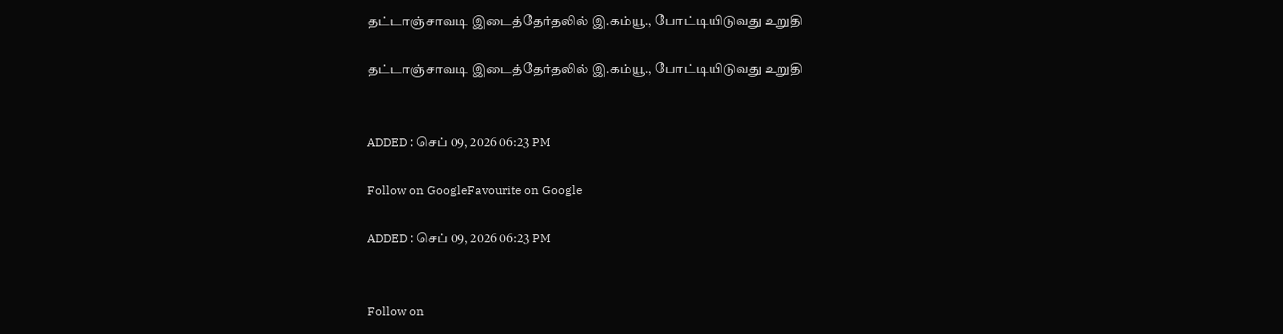தட்டாஞ்சாவடி இடைத்தேர்தலில் இ.கம்யூ., போட்டியிடுவது உறுதி

தட்டாஞ்சாவடி இடைத்தேர்தலில் இ.கம்யூ., போட்டியிடுவது உறுதி


ADDED : செப் 09, 2026 06:23 PM

Follow on GoogleFavourite on Google

ADDED : செப் 09, 2026 06:23 PM


Follow on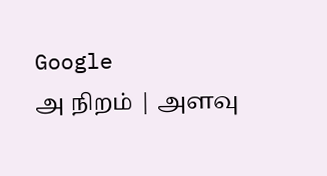Google
அ நிறம் | அளவு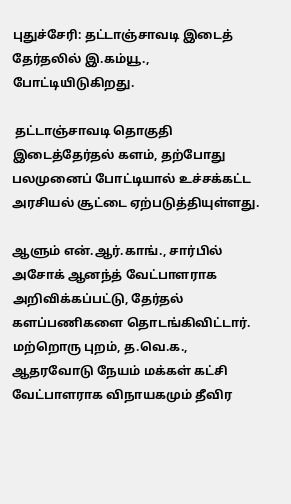புதுச்சேரி: தட்டாஞ்சாவடி இடைத் தேர்தலில் இ.கம்யூ., போட்டியிடுகிறது.

 தட்டாஞ்சாவடி தொகுதி இடைத்தேர்தல் களம், தற்போது பலமுனைப் போட்டியால் உச்சக்கட்ட அரசியல் சூட்டை ஏற்படுத்தியுள்ளது.

ஆளும் என்.ஆர்.காங்., சார்பில் அசோக் ஆனந்த் வேட்பாளராக அறிவிக்கப்பட்டு, தேர்தல் களப்பணிகளை தொடங்கிவிட்டார். மற்றொரு புறம், த.வெ.க., ஆதரவோடு நேயம் மக்கள் கட்சி வேட்பாளராக விநாயகமும் தீவிர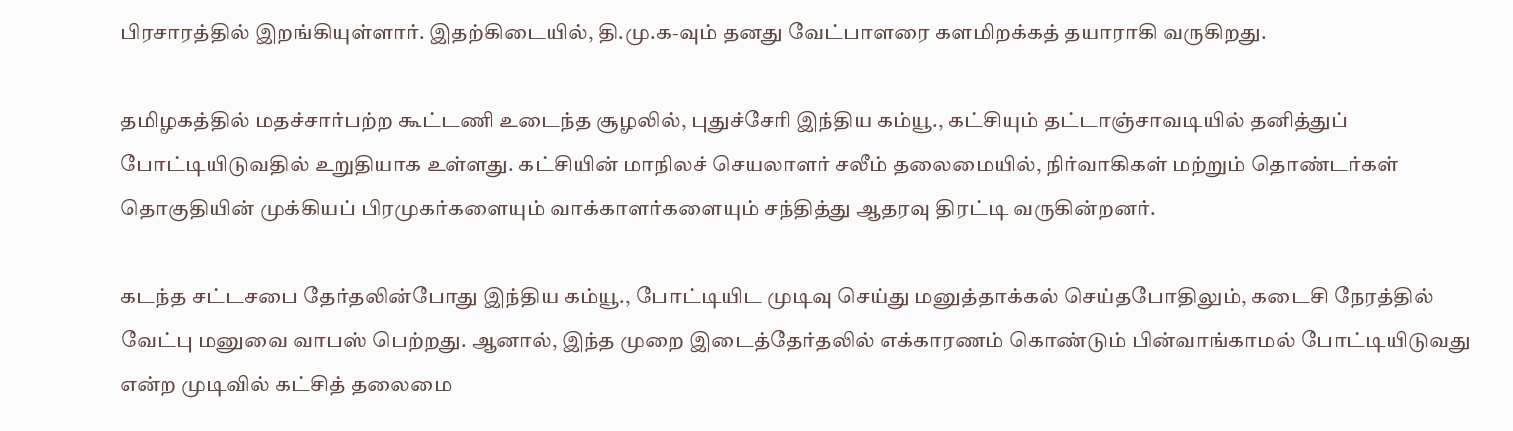பிரசாரத்தில் இறங்கியுள்ளார். இதற்கிடையில், தி.மு.க-வும் தனது வேட்பாளரை களமிறக்கத் தயாராகி வருகிறது.

தமிழகத்தில் மதச்சார்பற்ற கூட்டணி உடைந்த சூழலில், புதுச்சேரி இந்திய கம்யூ., கட்சியும் தட்டாஞ்சாவடியில் தனித்துப் போட்டியிடுவதில் உறுதியாக உள்ளது. கட்சியின் மாநிலச் செயலாளர் சலீம் தலைமையில், நிர்வாகிகள் மற்றும் தொண்டர்கள் தொகுதியின் முக்கியப் பிரமுகர்களையும் வாக்காளர்களையும் சந்தித்து ஆதரவு திரட்டி வருகின்றனர்.

கடந்த சட்டசபை தேர்தலின்போது இந்திய கம்யூ., போட்டியிட முடிவு செய்து மனுத்தாக்கல் செய்தபோதிலும், கடைசி நேரத்தில் வேட்பு மனுவை வாபஸ் பெற்றது. ஆனால், இந்த முறை இடைத்தேர்தலில் எக்காரணம் கொண்டும் பின்வாங்காமல் போட்டியிடுவது என்ற முடிவில் கட்சித் தலைமை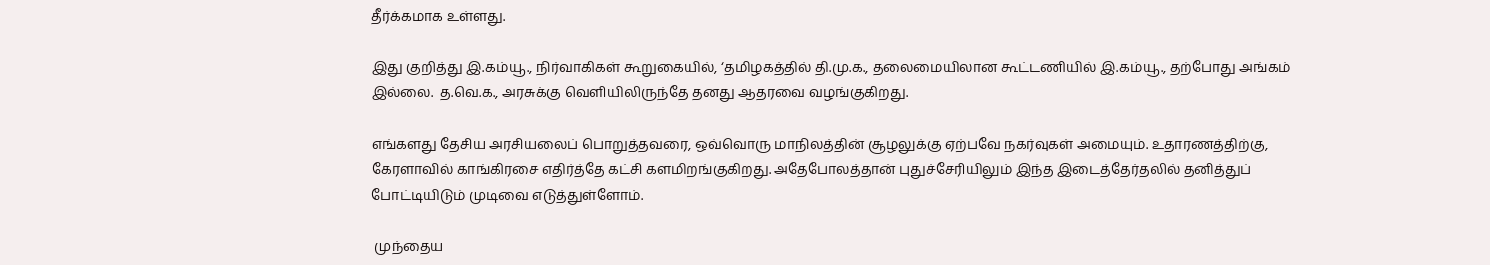தீர்க்கமாக உள்ளது.

இது குறித்து இ.கம்யூ., நிர்வாகிகள் கூறுகையில், ‘தமிழகத்தில் தி.மு.க., தலைமையிலான கூட்டணியில் இ.கம்யூ., தற்போது அங்கம் இல்லை.  த.வெ.க., அரசுக்கு வெளியிலிருந்தே தனது ஆதரவை வழங்குகிறது.

எங்களது தேசிய அரசியலைப் பொறுத்தவரை, ஒவ்வொரு மாநிலத்தின் சூழலுக்கு ஏற்பவே நகர்வுகள் அமையும். உதாரணத்திற்கு, கேரளாவில் காங்கிரசை எதிர்த்தே கட்சி களமிறங்குகிறது. அதேபோலத்தான் புதுச்சேரியிலும் இந்த இடைத்தேர்தலில் தனித்துப் போட்டியிடும் முடிவை எடுத்துள்ளோம்.

 முந்தைய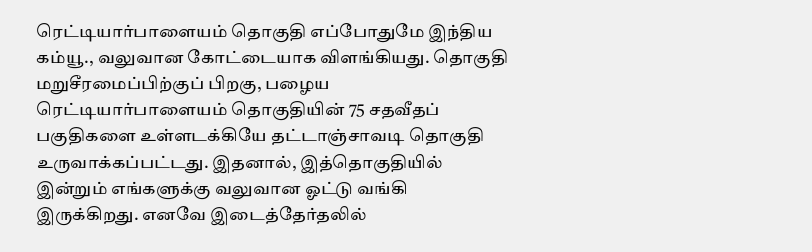ரெட்டியார்பாளையம் தொகுதி எப்போதுமே இந்திய கம்யூ., வலுவான கோட்டையாக விளங்கியது. தொகுதி மறுசீரமைப்பிற்குப் பிறகு, பழைய ரெட்டியார்பாளையம் தொகுதியின் 75 சதவீதப் பகுதிகளை உள்ளடக்கியே தட்டாஞ்சாவடி தொகுதி உருவாக்கப்பட்டது. இதனால், இத்தொகுதியில் இன்றும் எங்களுக்கு வலுவான ஓட்டு வங்கி இருக்கிறது. எனவே இடைத்தேர்தலில்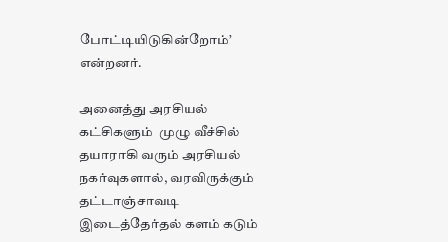போட்டியிடுகின்றோம்’ என்றனர்.

அனைத்து அரசியல் கட்சிகளும்  முழு வீச்சில் தயாராகி வரும் அரசியல் நகர்வுகளால், வரவிருக்கும் தட்டாஞ்சாவடி இடைத்தேர்தல் களம் கடும்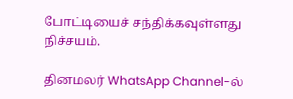போட்டியைச் சந்திக்கவுள்ளது நிச்சயம்.

தினமலர் WhatsApp Channel-ல்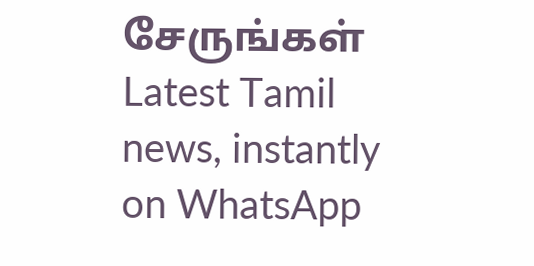சேருங்கள்
Latest Tamil news, instantly on WhatsApp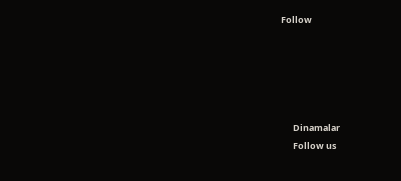Follow





      Dinamalar
      Follow us